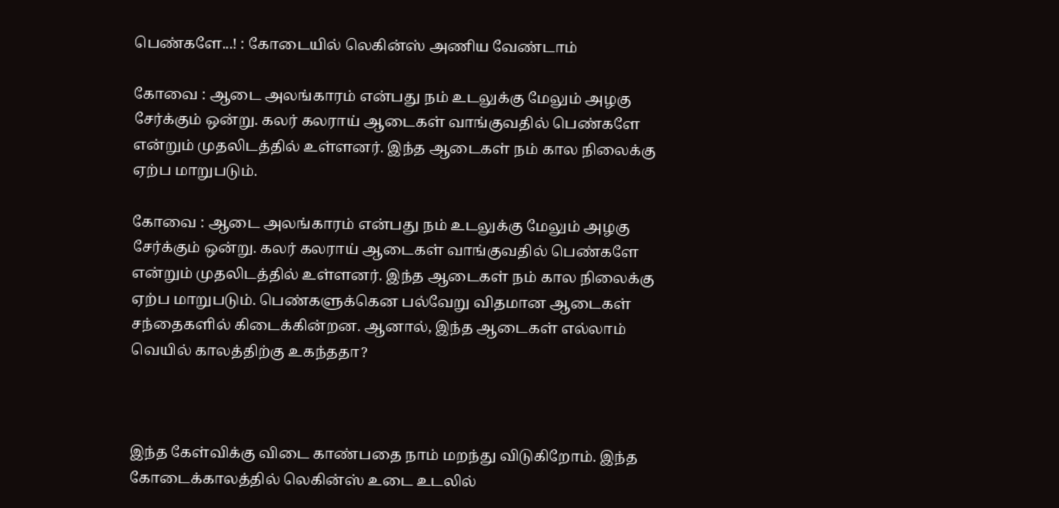பெண்களே...! : கோடையில் லெகின்ஸ் அணிய வேண்டாம்

கோவை : ஆடை அலங்காரம் என்பது நம் உடலுக்கு மேலும் அழகு சேர்க்கும் ஒன்று. கலர் கலராய் ஆடைகள் வாங்குவதில் பெண்களே என்றும் முதலிடத்தில் உள்ளனர். இந்த ஆடைகள் நம் கால நிலைக்கு ஏற்ப மாறுபடும்.

கோவை : ஆடை அலங்காரம் என்பது நம் உடலுக்கு மேலும் அழகு சேர்க்கும் ஒன்று. கலர் கலராய் ஆடைகள் வாங்குவதில் பெண்களே என்றும் முதலிடத்தில் உள்ளனர். இந்த ஆடைகள் நம் கால நிலைக்கு ஏற்ப மாறுபடும். பெண்களுக்கென பல்வேறு விதமான ஆடைகள் சந்தைகளில் கிடைக்கின்றன. ஆனால், இந்த ஆடைகள் எல்லாம் வெயில் காலத்திற்கு உகந்ததா?



இந்த கேள்விக்கு விடை காண்பதை நாம் மறந்து விடுகிறோம். இந்த கோடைக்காலத்தில் லெகின்ஸ் உடை உடலில்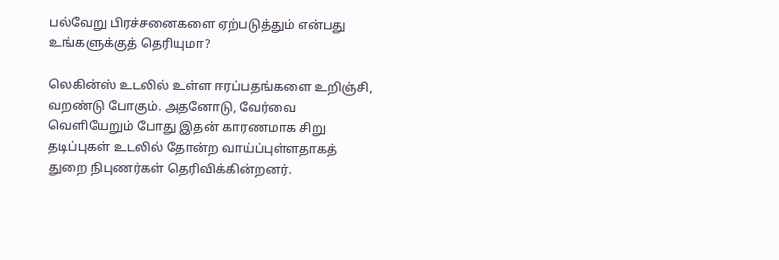பல்வேறு பிரச்சனைகளை ஏற்படுத்தும் என்பது உங்களுக்குத் தெரியுமா?

லெகின்ஸ் உடலில் உள்ள ஈரப்பதங்களை உறிஞ்சி, வறண்டு போகும். அதனோடு, வேர்வை வெளியேறும் போது இதன் காரணமாக சிறு தடிப்புகள் உடலில் தோன்ற வாய்ப்புள்ளதாகத் துறை நிபுணர்கள் தெரிவிக்கின்றனர்.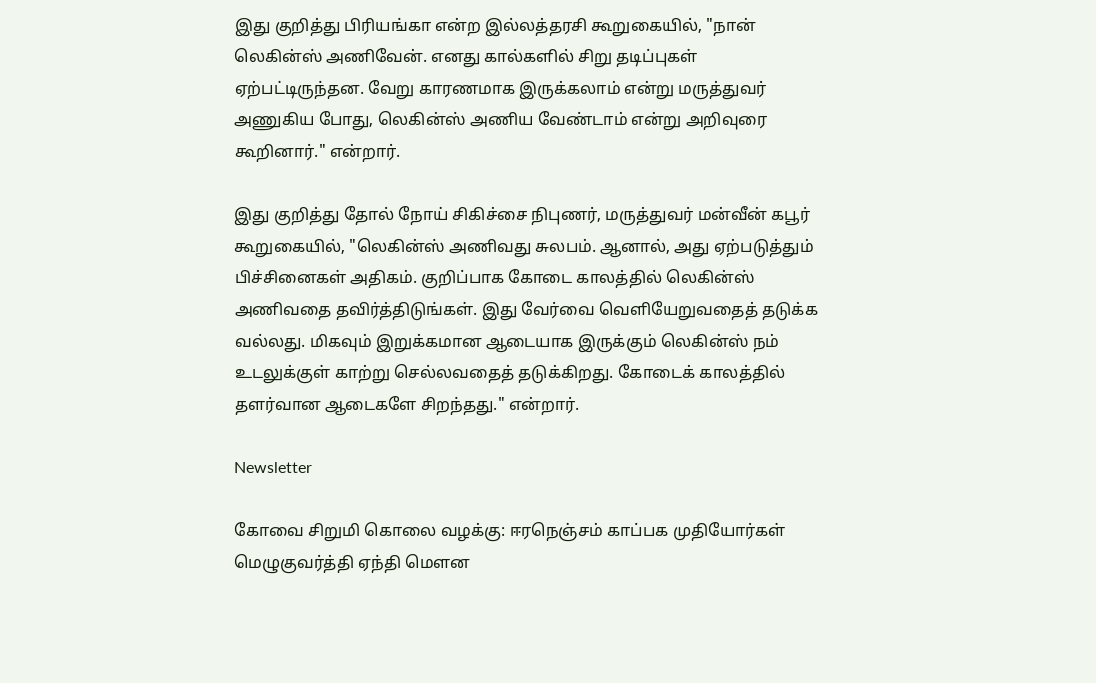இது குறித்து பிரியங்கா என்ற இல்லத்தரசி கூறுகையில், "நான் லெகின்ஸ் அணிவேன். எனது கால்களில் சிறு தடிப்புகள் ஏற்பட்டிருந்தன. வேறு காரணமாக இருக்கலாம் என்று மருத்துவர் அணுகிய போது, லெகின்ஸ் அணிய வேண்டாம் என்று அறிவுரை கூறினார்." என்றார்.

இது குறித்து தோல் நோய் சிகிச்சை நிபுணர், மருத்துவர் மன்வீன் கபூர் கூறுகையில், "லெகின்ஸ் அணிவது சுலபம். ஆனால், அது ஏற்படுத்தும் பிச்சினைகள் அதிகம். குறிப்பாக கோடை காலத்தில் லெகின்ஸ் அணிவதை தவிர்த்திடுங்கள். இது வேர்வை வெளியேறுவதைத் தடுக்க வல்லது. மிகவும் இறுக்கமான ஆடையாக இருக்கும் லெகின்ஸ் நம் உடலுக்குள் காற்று செல்லவதைத் தடுக்கிறது. கோடைக் காலத்தில் தளர்வான ஆடைகளே சிறந்தது." என்றார்.

Newsletter

கோவை சிறுமி கொலை வழக்கு: ஈரநெஞ்சம் காப்பக முதியோர்கள் மெழுகுவர்த்தி ஏந்தி மௌன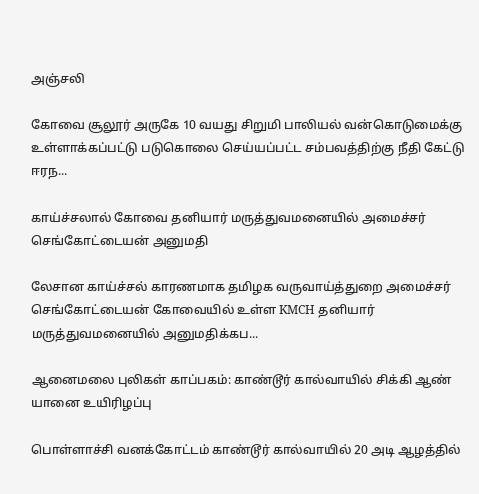அஞ்சலி

கோவை சூலூர் அருகே 10 வயது சிறுமி பாலியல் வன்கொடுமைக்கு உள்ளாக்கப்பட்டு படுகொலை செய்யப்பட்ட சம்பவத்திற்கு நீதி கேட்டு ஈரந...

காய்ச்சலால் கோவை தனியார் மருத்துவமனையில் அமைச்சர் செங்கோட்டையன் அனுமதி

லேசான காய்ச்சல் காரணமாக தமிழக வருவாய்த்துறை அமைச்சர் செங்கோட்டையன் கோவையில் உள்ள KMCH தனியார் மருத்துவமனையில் அனுமதிக்கப...

ஆனைமலை புலிகள் காப்பகம்: காண்டூர் கால்வாயில் சிக்கி ஆண் யானை உயிரிழப்பு

பொள்ளாச்சி வனக்கோட்டம் காண்டூர் கால்வாயில் 20 அடி ஆழத்தில்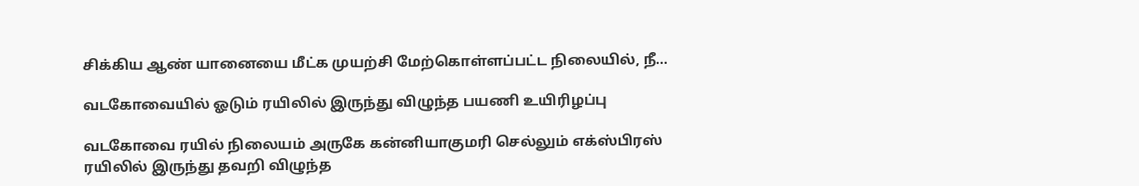சிக்கிய ஆண் யானையை மீட்க முயற்சி மேற்கொள்ளப்பட்ட நிலையில், நீ...

வடகோவையில் ஓடும் ரயிலில் இருந்து விழுந்த பயணி உயிரிழப்பு

வடகோவை ரயில் நிலையம் அருகே கன்னியாகுமரி செல்லும் எக்ஸ்பிரஸ் ரயிலில் இருந்து தவறி விழுந்த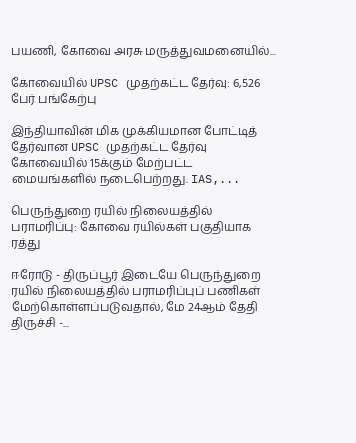பயணி, கோவை அரசு மருத்துவமனையில்...

கோவையில் UPSC முதற்கட்ட தேர்வு: 6,526 பேர் பங்கேற்பு

இந்தியாவின் மிக முக்கியமான போட்டித் தேர்வான UPSC முதற்கட்ட தேர்வு கோவையில் 15க்கும் மேற்பட்ட மையங்களில் நடைபெற்றது. IAS,...

பெருந்துறை ரயில் நிலையத்தில் பராமரிப்பு: கோவை ரயில்கள் பகுதியாக ரத்து

ஈரோடு - திருப்பூர் இடையே பெருந்துறை ரயில் நிலையத்தில் பராமரிப்புப் பணிகள் மேற்கொள்ளப்படுவதால், மே 24ஆம் தேதி திருச்சி -...